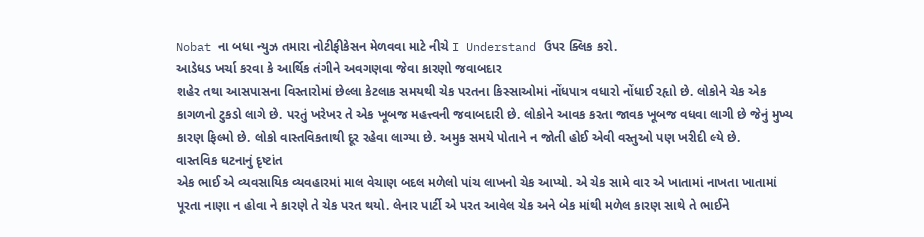Nobat ના બધા ન્યુઝ તમારા નોટીફીકેસન મેળવવા માટે નીચે I Understand ઉપર ક્લિક કરો.
આડેધડ ખર્ચા કરવા કે આર્થિક તંગીને અવગણવા જેવા કારણો જવાબદાર
શહેર તથા આસપાસના વિસ્તારોમાં છેલ્લા કેટલાક સમયથી ચેક પરતના કિસ્સાઓમાં નોંધપાત્ર વધારો નોંધાઈ રહૃાો છે. લોકોને ચેક એક કાગળનો ટુકડો લાગે છે. પરતું ખરેખર તે એક ખૂબજ મહત્ત્વની જવાબદારી છે. લોકોને આવક કરતા જાવક ખૂબજ વધવા લાગી છે જેનું મુખ્ય કારણ ફિલ્મો છે. લોકો વાસ્તવિકતાથી દૂર રહેવા લાગ્યા છે. અમુક સમયે પોતાને ન જોતી હોઈ એવી વસ્તુઓ પણ ખરીદી લ્યે છે.
વાસ્તવિક ઘટનાનું દૃષ્ટાંત
એક ભાઈ એ વ્યવસાયિક વ્યવહારમાં માલ વેચાણ બદલ મળેલો પાંચ લાખનો ચેક આપ્યો. એ ચેક સામે વાર એ ખાતામાં નાખતા ખાતામાં પૂરતા નાણા ન હોવા ને કારણે તે ચેક પરત થયો. લેનાર પાર્ટી એ પરત આવેલ ચેક અને બેક માંથી મળેલ કારણ સાથે તે ભાઈને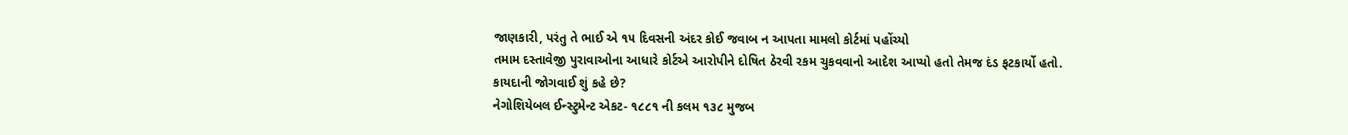જાણકારી, પરંતુ તે ભાઈ એ ૧૫ દિવસની અંદર કોઈ જવાબ ન આપતા મામલો કોર્ટમાં પહોંચ્યો
તમામ દસ્તાવેજી પુરાવાઓના આધારે કોર્ટએ આરોપીને દોષિત ઠેરવી રકમ ચુકવવાનો આદેશ આપ્યો હતો તેમજ દંડ ફટકાર્યો હતો.
કાયદાની જોગવાઈ શું કહે છે?
નેગોશિયેબલ ઈન્સ્ટુમેન્ટ એકટ- ૧૮૮૧ ની કલમ ૧૩૮ મુજબ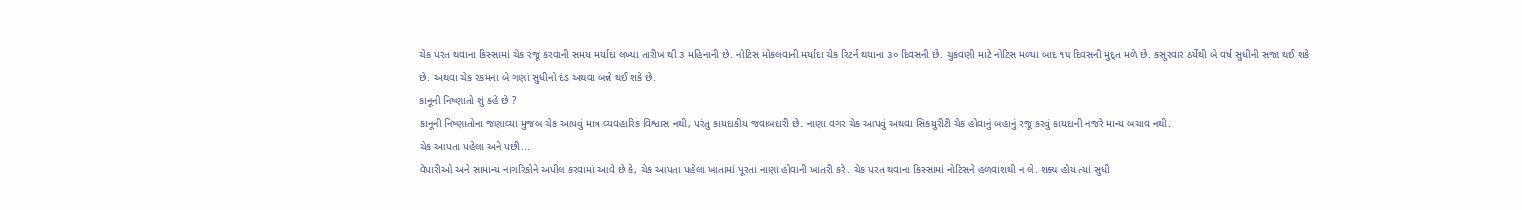ચેક પરત થવાના કિસ્સામાં ચેક રજૂ કરવાની સમય મર્યાદા લખ્યા તારીખ થી ૩ મહિનાની છે. નોટિસ મોકલવાની મર્યાદા ચેક રિટર્ન થયાના ૩૦ દિવસની છે. ચુકવણી માટે નોટિસ મળ્યા બાદ ૧૫ દિવસની મુદ્ત મળે છે. કસુરવાર ઠર્યેથી બે વર્ષ સુધીની સજા થઈ શકે છે. અથવા ચેક રકમના બે ગણાં સુધીનો દંડ અથવા બન્ને થઈ શકે છે.
કાનૂની નિષ્ણાતો શું કહે છે ?
કાનૂની નિષ્ણાતોના જણાવ્યા મુજબ ચેક આપવું માત્ર વ્યવહારિક વિશ્વાસ નથી, પરંતુ કાયદાકીય જવાબદારી છે. નાણા વગર ચેક આપવું અથવા સિકયુરીટી ચેક હોવાનું બહાનું રજૂ કરવું કાયદાની નજરે માન્ય બચાવ નથી.
ચેક આપતા પહેલા અને પછી...
વેપારીઓ અને સામાન્ય નાગરિકોને અપીલ કરવામાં આવે છે કે, ચેક આપતા પહેલા ખાતામાં પૂરતા નાણા હોવાની ખાતરી કરે. ચેક પરત થવાના કિસ્સામાં નોટિસને હળવાશથી ન લે. શક્ય હોય ત્યાં સુધી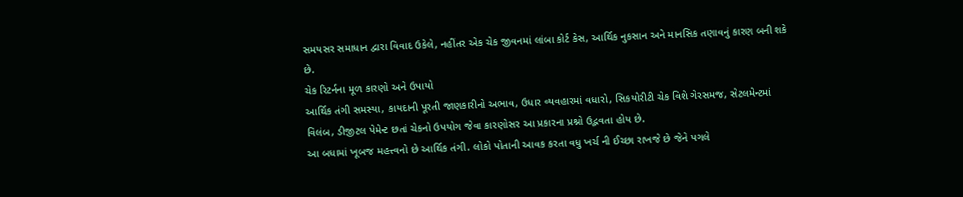સમયસર સમાધાન દ્વારા વિવાદ ઉકેલે, નહીંતર એક ચેક જીવનમાં લાંબા કોર્ટ કેસ, આર્થિક નુકસાન અને માનસિક તણાવનું કારણ બની શકે છે.
ચેક રિટર્નના મૂળ કારણો અને ઉપાયો
આર્થિક તંગી સમસ્યા, કાયદાની પૂરતી જાણકારીનો અભાવ, ઉધાર વ્યવહારમાં વધારો, સિકયોરીટી ચેક વિશે ગેરસમજ, સેટલમેન્ટમાં વિલંબ, ડીજીટલ પેમેન્ટ છતાં ચેકનો ઉપયોગ જેવા કારણોસર આ પ્રકારના પ્રશ્નો ઉદ્ભવતા હોય છે.
આ બધામાં ખૂબજ મહત્ત્વનો છે આર્થિક તંગી. લોકો પોતાની આવક કરતા વધુ ખર્ચ ની ઈચ્છા રાખજે છે જેને પગલે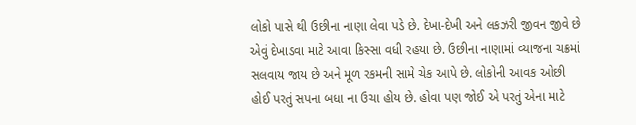લોકો પાસે થી ઉછીના નાણા લેવા પડે છે. દેખા-દેખી અને લકઝરી જીવન જીવે છે એવું દેખાડવા માટે આવા કિસ્સા વધી રહયા છે. ઉછીના નાણામાં વ્યાજના ચક્રમાં સલવાય જાય છે અને મૂળ રકમની સામે ચેક આપે છે. લોકોની આવક ઓછી હોઈ પરતું સપના બધા ના ઉચા હોય છે. હોવા પણ જોઈ એ પરતું એના માટે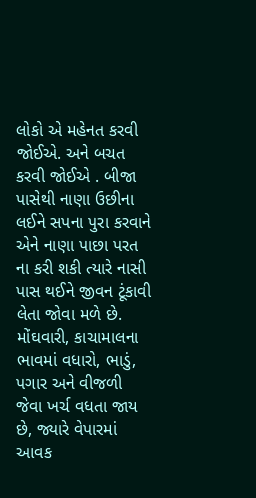લોકો એ મહેનત કરવી જોઈએ. અને બચત કરવી જોઈએ . બીજા પાસેથી નાણા ઉછીના લઈને સપના પુરા કરવાને એને નાણા પાછા પરત ના કરી શકી ત્યારે નાસી પાસ થઈને જીવન ટૂંકાવી લેતા જોવા મળે છે.
મોંઘવારી, કાચામાલના ભાવમાં વધારો, ભાડું, પગાર અને વીજળી જેવા ખર્ચ વધતા જાય છે, જ્યારે વેપારમાં આવક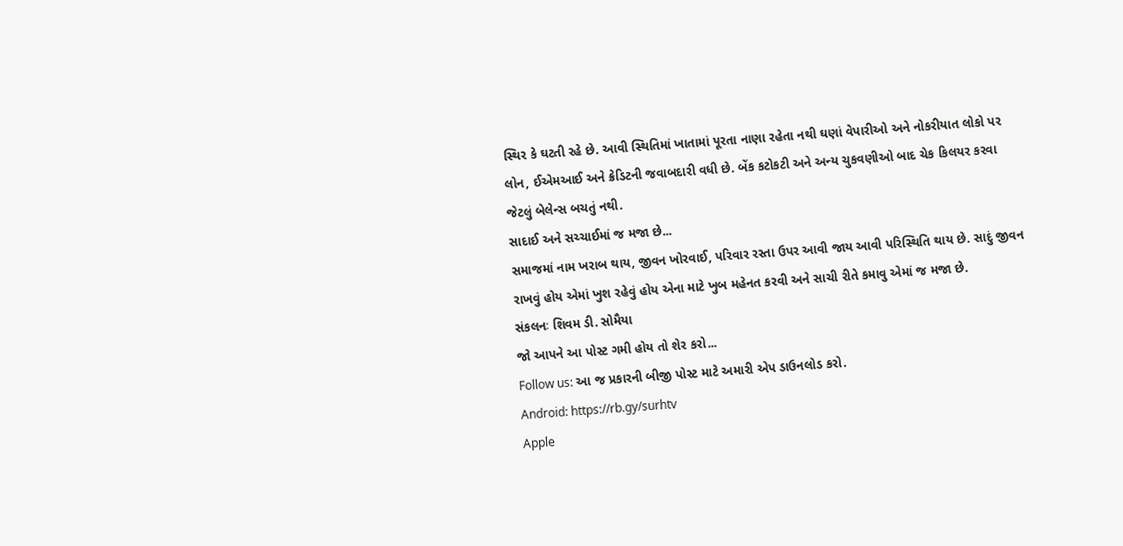સ્થિર કે ઘટતી રહે છે. આવી સ્થિતિમાં ખાતામાં પૂરતા નાણા રહેતા નથી ઘણાં વેપારીઓ અને નોકરીયાત લોકો પર લોન, ઈએમઆઈ અને ક્રેડિટની જવાબદારી વધી છે. બેંક કટોકટી અને અન્ય ચુકવણીઓ બાદ ચેક કિલયર કરવા જેટલું બેલેન્સ બચતું નથી.
સાદાઈ અને સચ્ચાઈમાં જ મજા છે...
સમાજમાં નામ ખરાબ થાય, જીવન ખોરવાઈ, પરિવાર રસ્તા ઉપર આવી જાય આવી પરિસ્થિતિ થાય છે. સાદું જીવન રાખવું હોય એમાં ખુશ રહેવું હોય એના માટે ખુબ મહેનત કરવી અને સાચી રીતે કમાવુ એમાં જ મજા છે.
સંકલનઃ શિવમ ડી. સોમૈયા
જો આપને આ પોસ્ટ ગમી હોય તો શેર કરો...
Follow us: આ જ પ્રકારની બીજી પોસ્ટ માટે અમારી એપ ડાઉનલોડ કરો.
Android: https://rb.gy/surhtv
Apple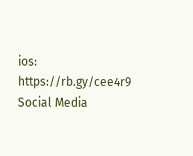ios: https://rb.gy/cee4r9
Social Media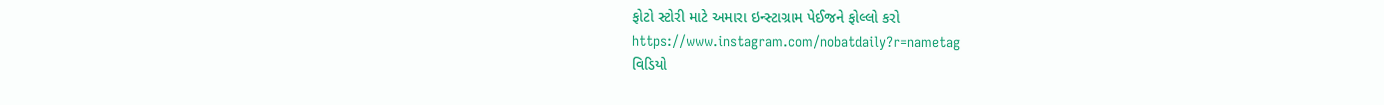ફોટો સ્ટોરી માટે અમારા ઇન્સ્ટાગ્રામ પેઈજને ફોલ્લો કરો
https://www.instagram.com/nobatdaily?r=nametag
વિડિયો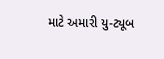માટે અમારી યુ-ટ્યૂબ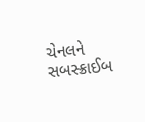ચેનલને સબસ્ક્રાઈબ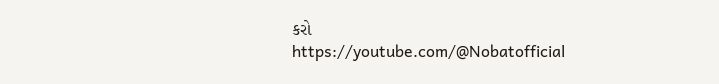કરો
https://youtube.com/@Nobatofficial